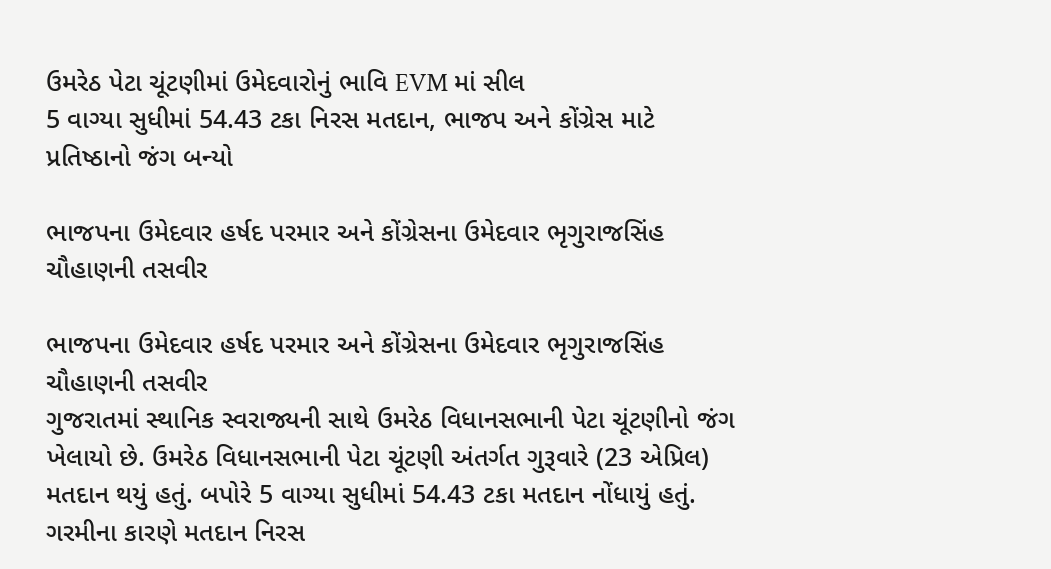ઉમરેઠ પેટા ચૂંટણીમાં ઉમેદવારોનું ભાવિ EVM માં સીલ
5 વાગ્યા સુધીમાં 54.43 ટકા નિરસ મતદાન, ભાજપ અને કોંગ્રેસ માટે પ્રતિષ્ઠાનો જંગ બન્યો

ભાજપના ઉમેદવાર હર્ષદ પરમાર અને કોંગ્રેસના ઉમેદવાર ભૃગુરાજસિંહ ચૌહાણની તસવીર

ભાજપના ઉમેદવાર હર્ષદ પરમાર અને કોંગ્રેસના ઉમેદવાર ભૃગુરાજસિંહ ચૌહાણની તસવીર
ગુજરાતમાં સ્થાનિક સ્વરાજ્યની સાથે ઉમરેઠ વિધાનસભાની પેટા ચૂંટણીનો જંગ ખેલાયો છે. ઉમરેઠ વિધાનસભાની પેટા ચૂંટણી અંતર્ગત ગુરૂવારે (23 એપ્રિલ) મતદાન થયું હતું. બપોરે 5 વાગ્યા સુધીમાં 54.43 ટકા મતદાન નોંધાયું હતું. ગરમીના કારણે મતદાન નિરસ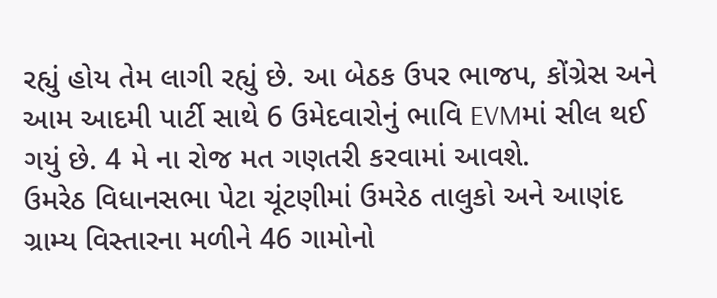રહ્યું હોય તેમ લાગી રહ્યું છે. આ બેઠક ઉપર ભાજપ, કોંગ્રેસ અને આમ આદમી પાર્ટી સાથે 6 ઉમેદવારોનું ભાવિ EVMમાં સીલ થઈ ગયું છે. 4 મે ના રોજ મત ગણતરી કરવામાં આવશે.
ઉમરેઠ વિધાનસભા પેટા ચૂંટણીમાં ઉમરેઠ તાલુકો અને આણંદ ગ્રામ્ય વિસ્તારના મળીને 46 ગામોનો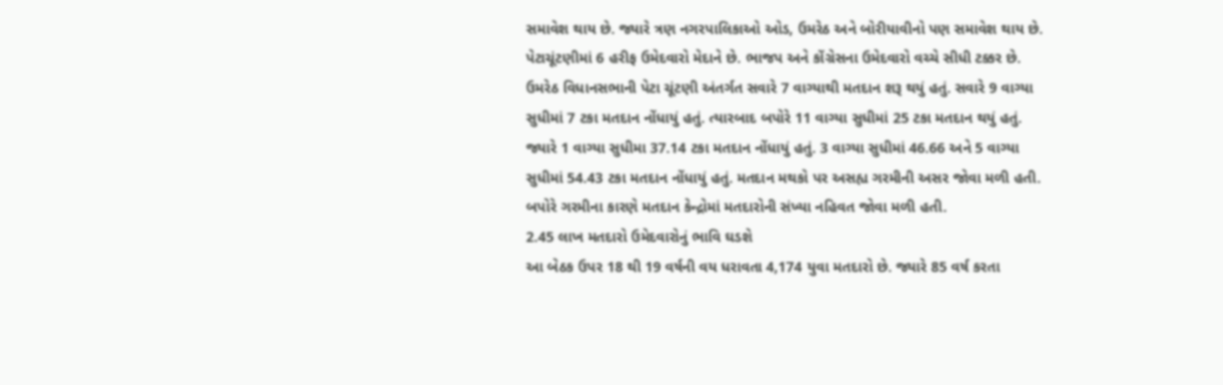સમાવેશ થાય છે. જ્યારે ત્રણ નગરપાલિકાઓ ઓડ, ઉમરેઠ અને બોરીયાવીનો પણ સમાવેશ થાય છે. પેટાચૂંટણીમાં 6 હરીફ ઉમેદવારો મેદાને છે. ભાજપ અને કોંગ્રેસના ઉમેદવારો વચ્ચે સીધી ટક્કર છે.
ઉમરેઠ વિધાનસભાની પેટા ચૂંટણી અંતર્ગત સવારે 7 વાગ્યાથી મતદાન શરૂ થયું હતું. સવારે 9 વાગ્યા સુધીમાં 7 ટકા મતદાન નોંધાયું હતું. ત્યારબાદ બપોરે 11 વાગ્યા સુધીમાં 25 ટકા મતદાન થયું હતું. જ્યારે 1 વાગ્યા સુધીમા 37.14 ટકા મતદાન નોંધાયું હતું. 3 વાગ્યા સુધીમાં 46.66 અને 5 વાગ્યા સુધીમાં 54.43 ટકા મતદાન નોંધાયું હતું. મતદાન મથકો પર અસહ્ય ગરમીની અસર જોવા મળી હતી. બપોરે ગરમીના કારણે મતદાન કેન્દ્રોમાં મતદારોની સંખ્યા નહિવત જોવા મળી હતી.
2.45 લાખ મતદારો ઉમેદવારોનું ભાવિ ઘડશે
આ બેઠક ઉપર 18 થી 19 વર્ષની વય ધરાવતા 4,174 યુવા મતદારો છે. જ્યારે 85 વર્ષ કરતા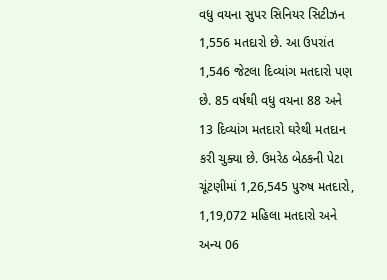વધુ વયના સુપર સિનિયર સિટીઝન 1,556 મતદારો છે. આ ઉપરાંત 1,546 જેટલા દિવ્યાંગ મતદારો પણ છે. 85 વર્ષથી વધુ વયના 88 અને 13 દિવ્યાંગ મતદારો ઘરેથી મતદાન કરી ચુક્યા છે. ઉમરેઠ બેઠકની પેટા ચૂંટણીમાં 1,26,545 પુરુષ મતદારો, 1,19,072 મહિલા મતદારો અને અન્ય 06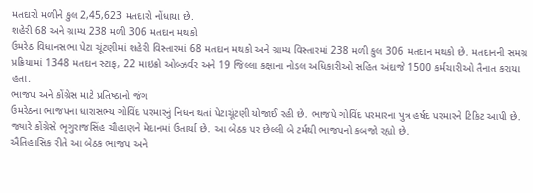મતદારો મળીને કુલ 2,45,623 મતદારો નોંધાયા છે.
શહેરી 68 અને ગ્રામ્ય 238 મળી 306 મતદાન મથકો
ઉમરેઠ વિધાનસભા પેટા ચૂંટણીમાં શહેરી વિસ્તારમાં 68 મતદાન મથકો અને ગ્રામ્ય વિસ્તારમાં 238 મળી કુલ 306 મતદાન મથકો છે. મતદાનની સમગ્ર પ્રક્રિયામાં 1348 મતદાન સ્ટાફ, 22 માઇક્રો ઓબ્ઝર્વર અને 19 જિલ્લા કક્ષાના નોડલ અધિકારીઓ સહિત અંદાજે 1500 કર્મચારીઓ તૈનાત કરાયા હતા.
ભાજપ અને કોંગ્રેસ માટે પ્રતિષ્ઠાનો જંગ
ઉમરેઠના ભાજપના ધારાસભ્ય ગોવિંદ પરમારનું નિધન થતાં પેટાચૂંટણી યોજાઈ રહી છે. ભાજપે ગોવિંદ પરમારના પુત્ર હર્ષદ પરમારને ટિકિટ આપી છે. જ્યારે કોંગ્રેસે ભૃગુરાજસિંહ ચૌહાણને મેદાનમાં ઉતાર્યા છે. આ બેઠક પર છેલ્લી બે ટર્મથી ભાજપનો કબજો રહ્યો છે.
ઐતિહાસિક રીતે આ બેઠક ભાજપ અને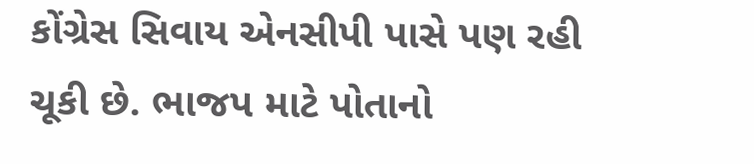કોંગ્રેસ સિવાય એનસીપી પાસે પણ રહી ચૂકી છે. ભાજપ માટે પોતાનો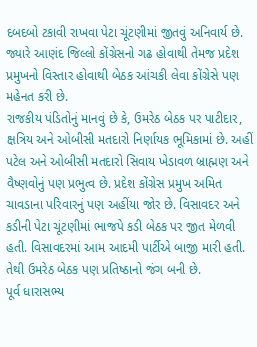દબદબો ટકાવી રાખવા પેટા ચૂંટણીમાં જીતવું અનિવાર્ય છે. જ્યારે આણંદ જિલ્લો કોંગ્રેસનો ગઢ હોવાથી તેમજ પ્રદેશ પ્રમુખનો વિસ્તાર હોવાથી બેઠક આંચકી લેવા કોંગ્રેસે પણ મહેનત કરી છે.
રાજકીય પંડિતોનું માનવું છે કે, ઉમરેઠ બેઠક પર પાટીદાર, ક્ષત્રિય અને ઓબીસી મતદારો નિર્ણાયક ભૂમિકામાં છે. અહીં પટેલ અને ઓબીસી મતદારો સિવાય ખેડાવળ બ્રાહ્મણ અને વૈષ્ણવોનું પણ પ્રભુત્વ છે. પ્રદેશ કોંગ્રેસ પ્રમુખ અમિત ચાવડાના પરિવારનું પણ અહીંયા જોર છે. વિસાવદર અને કડીની પેટા ચૂંટણીમાં ભાજપે કડી બેઠક પર જીત મેળવી હતી. વિસાવદરમાં આમ આદમી પાર્ટીએ બાજી મારી હતી. તેથી ઉમરેઠ બેઠક પણ પ્રતિષ્ઠાનો જંગ બની છે.
પૂર્વ ધારાસભ્ય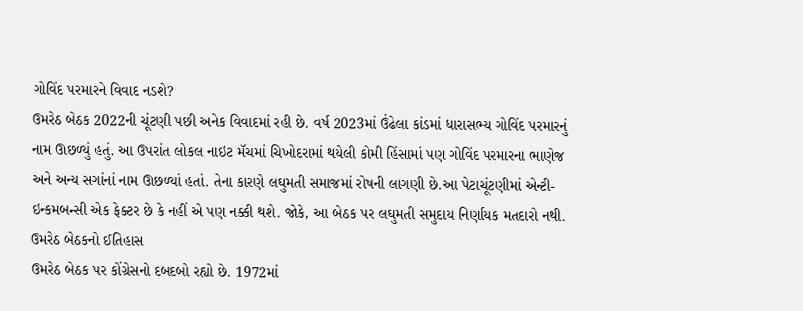ગોવિંદ પરમારને વિવાદ નડશે?
ઉમરેઠ બેઠક 2022ની ચૂંટણી પછી અનેક વિવાદમાં રહી છે. વર્ષ 2023માં ઉંઢેલા કાંડમાં ધારાસભ્ય ગોવિંદ પરમારનું નામ ઊછળ્યું હતું. આ ઉપરાંત લોકલ નાઇટ મૅચમાં ચિખોદરામાં થયેલી કોમી હિંસામાં પણ ગોવિંદ પરમારના ભાણેજ અને અન્ય સગાંનાં નામ ઊછળ્યાં હતાં. તેના કારણે લઘુમતી સમાજમાં રોષની લાગણી છે.આ પેટાચૂંટણીમાં એન્ટી-ઇન્કમબન્સી એક ફેક્ટર છે કે નહીં એ પણ નક્કી થશે. જોકે, આ બેઠક પર લઘુમતી સમુદાય નિર્ણાયક મતદારો નથી.
ઉમરેઠ બેઠકનો ઈતિહાસ
ઉમરેઠ બેઠક પર કોંગ્રેસનો દબદબો રહ્યો છે. 1972માં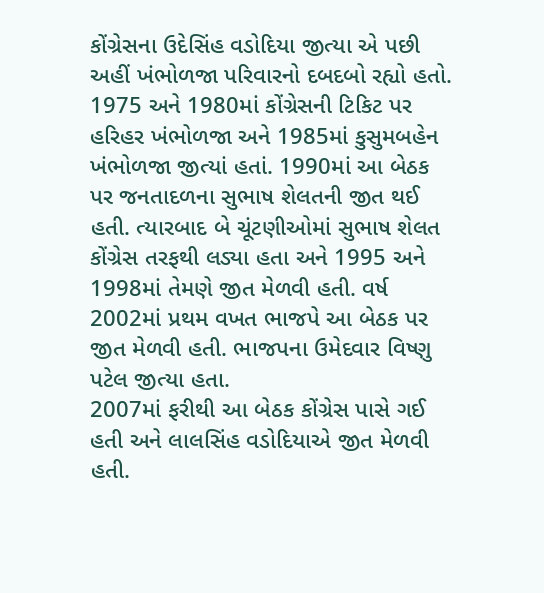કોંગ્રેસના ઉદેસિંહ વડોદિયા જીત્યા એ પછી અહીં ખંભોળજા પરિવારનો દબદબો રહ્યો હતો. 1975 અને 1980માં કોંગ્રેસની ટિકિટ પર હરિહર ખંભોળજા અને 1985માં કુસુમબહેન ખંભોળજા જીત્યાં હતાં. 1990માં આ બેઠક પર જનતાદળના સુભાષ શેલતની જીત થઈ હતી. ત્યારબાદ બે ચૂંટણીઓમાં સુભાષ શેલત કોંગ્રેસ તરફથી લડ્યા હતા અને 1995 અને 1998માં તેમણે જીત મેળવી હતી. વર્ષ 2002માં પ્રથમ વખત ભાજપે આ બેઠક પર જીત મેળવી હતી. ભાજપના ઉમેદવાર વિષ્ણુ પટેલ જીત્યા હતા.
2007માં ફરીથી આ બેઠક કોંગ્રેસ પાસે ગઈ હતી અને લાલસિંહ વડોદિયાએ જીત મેળવી હતી.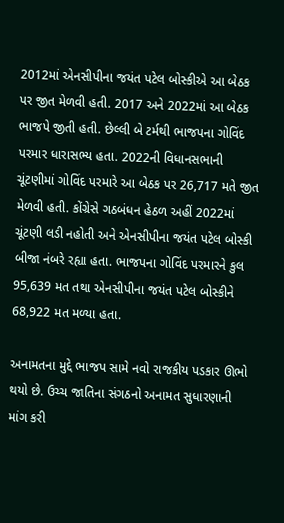2012માં એનસીપીના જયંત પટેલ બોસ્કીએ આ બેઠક પર જીત મેળવી હતી. 2017 અને 2022માં આ બેઠક ભાજપે જીતી હતી. છેલ્લી બે ટર્મથી ભાજપના ગોવિંદ પરમાર ધારાસભ્ય હતા. 2022ની વિધાનસભાની ચૂંટણીમાં ગોવિંદ પરમારે આ બેઠક પર 26,717 મતે જીત મેળવી હતી. કોંગ્રેસે ગઠબંધન હેઠળ અહીં 2022માં ચૂંટણી લડી નહોતી અને એનસીપીના જયંત પટેલ બોસ્કી બીજા નંબરે રહ્યા હતા. ભાજપના ગોવિંદ પરમારને કુલ 95,639 મત તથા એનસીપીના જયંત પટેલ બોસ્કીને 68,922 મત મળ્યા હતા.

અનામતના મુદ્દે ભાજપ સામે નવો રાજકીય પડકાર ઊભો થયો છે. ઉચ્ચ જાતિના સંગઠનો અનામત સુધારણાની માંગ કરી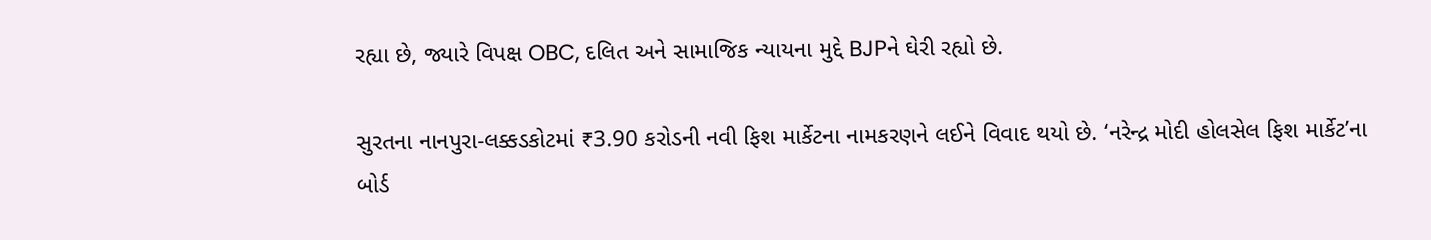રહ્યા છે, જ્યારે વિપક્ષ OBC, દલિત અને સામાજિક ન્યાયના મુદ્દે BJPને ઘેરી રહ્યો છે.

સુરતના નાનપુરા-લક્કડકોટમાં ₹3.90 કરોડની નવી ફિશ માર્કેટના નામકરણને લઈને વિવાદ થયો છે. ‘નરેન્દ્ર મોદી હોલસેલ ફિશ માર્કેટ’ના બોર્ડ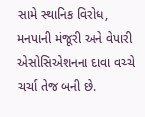સામે સ્થાનિક વિરોધ, મનપાની મંજૂરી અને વેપારી એસોસિએશનના દાવા વચ્ચે ચર્ચા તેજ બની છે.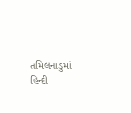તમિલનાડુમાં હિન્દી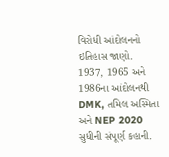વિરોધી આંદોલનનો ઇતિહાસ જાણો. 1937, 1965 અને 1986ના આંદોલનથી DMK, તમિલ અસ્મિતા અને NEP 2020 સુધીની સંપૂર્ણ કહાની.